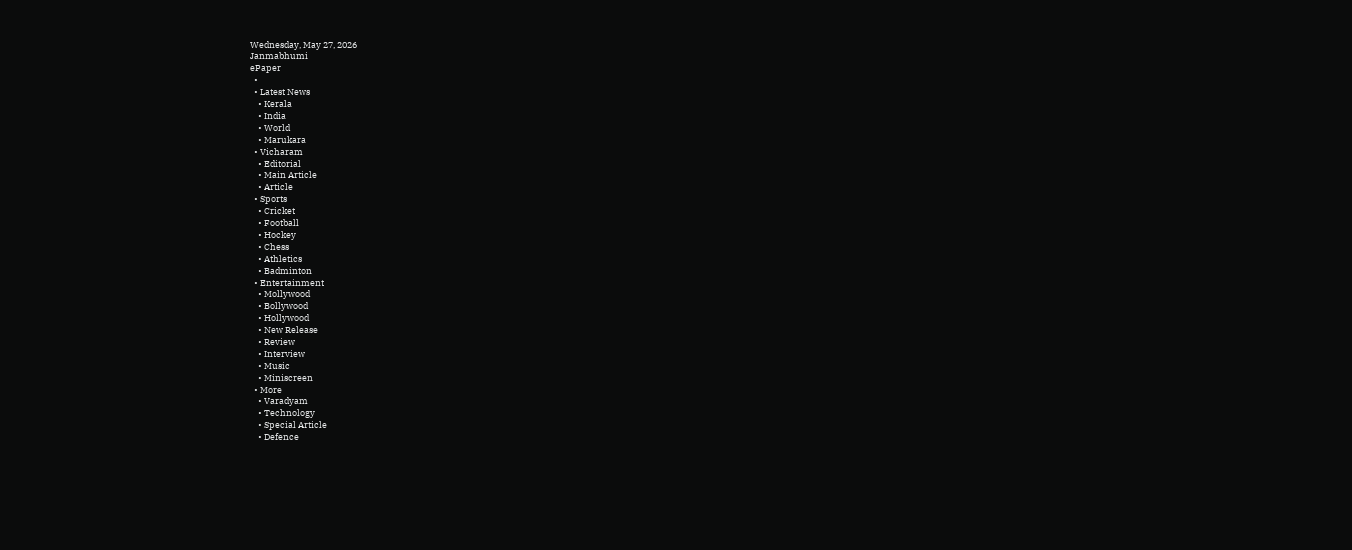Wednesday, May 27, 2026
Janmabhumi
ePaper
  •
  • Latest News
    • Kerala
    • India
    • World
    • Marukara
  • Vicharam
    • Editorial
    • Main Article
    • Article
  • Sports
    • Cricket
    • Football
    • Hockey
    • Chess
    • Athletics
    • Badminton
  • Entertainment
    • Mollywood
    • Bollywood
    • Hollywood
    • New Release
    • Review
    • Interview
    • Music
    • Miniscreen
  • More
    • Varadyam
    • Technology
    • Special Article
    • Defence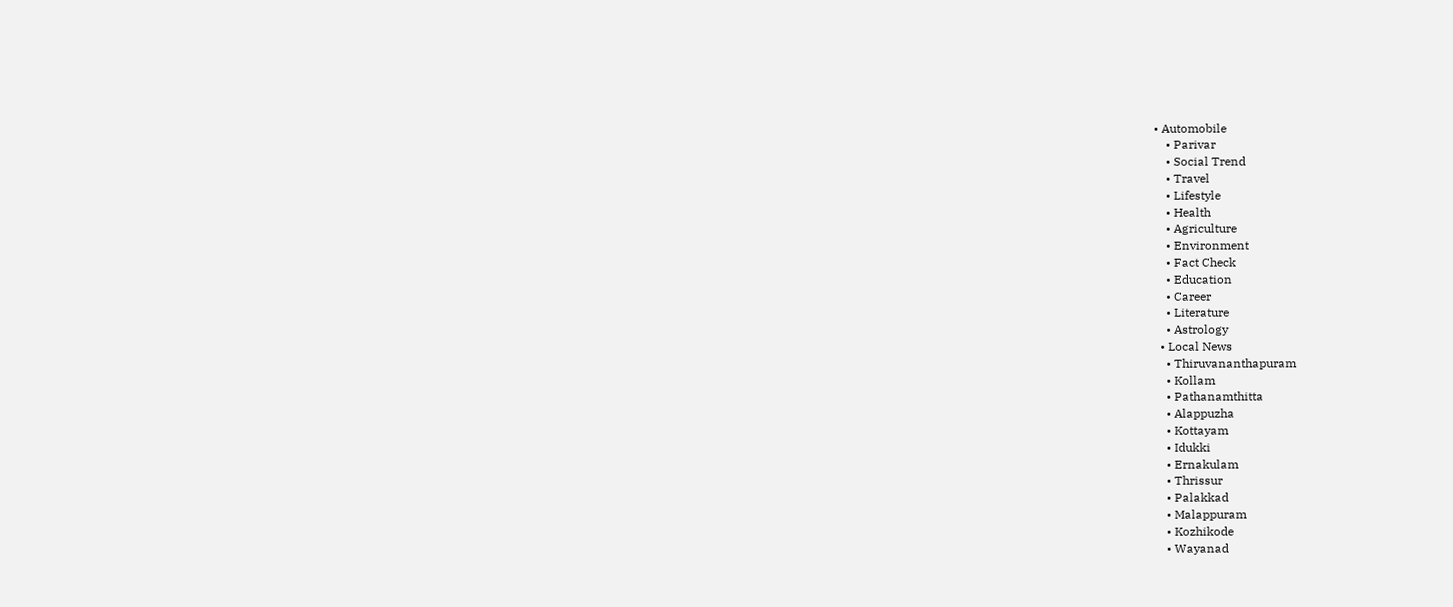• Automobile
    • Parivar
    • Social Trend
    • Travel
    • Lifestyle
    • Health
    • Agriculture
    • Environment
    • Fact Check
    • Education
    • Career
    • Literature
    • Astrology
  • Local News
    • Thiruvananthapuram
    • Kollam
    • Pathanamthitta
    • Alappuzha
    • Kottayam
    • Idukki
    • Ernakulam
    • Thrissur
    • Palakkad
    • Malappuram
    • Kozhikode
    • Wayanad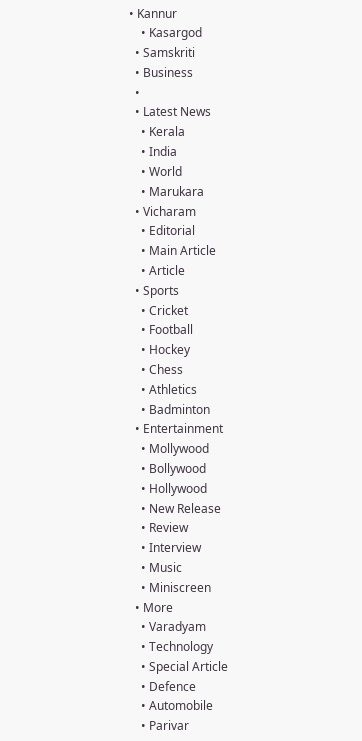• Kannur
    • Kasargod
  • Samskriti
  • Business
  •
  • Latest News
    • Kerala
    • India
    • World
    • Marukara
  • Vicharam
    • Editorial
    • Main Article
    • Article
  • Sports
    • Cricket
    • Football
    • Hockey
    • Chess
    • Athletics
    • Badminton
  • Entertainment
    • Mollywood
    • Bollywood
    • Hollywood
    • New Release
    • Review
    • Interview
    • Music
    • Miniscreen
  • More
    • Varadyam
    • Technology
    • Special Article
    • Defence
    • Automobile
    • Parivar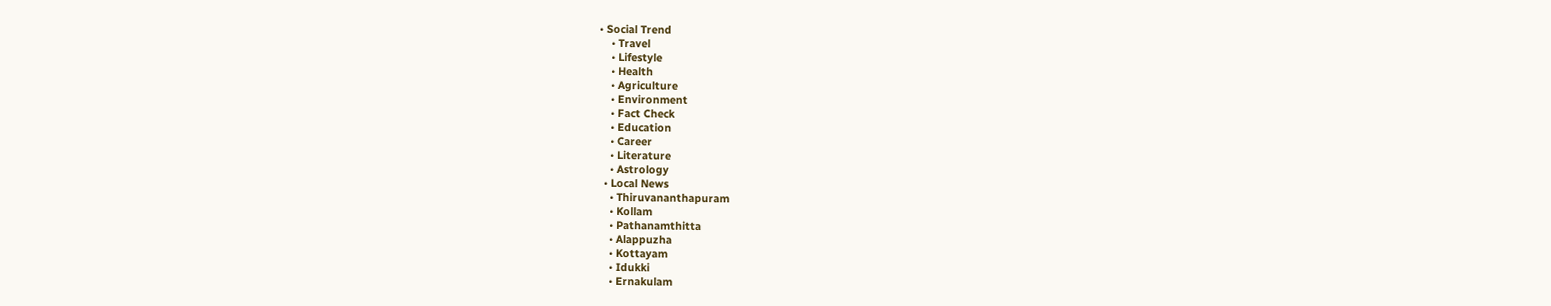• Social Trend
    • Travel
    • Lifestyle
    • Health
    • Agriculture
    • Environment
    • Fact Check
    • Education
    • Career
    • Literature
    • Astrology
  • Local News
    • Thiruvananthapuram
    • Kollam
    • Pathanamthitta
    • Alappuzha
    • Kottayam
    • Idukki
    • Ernakulam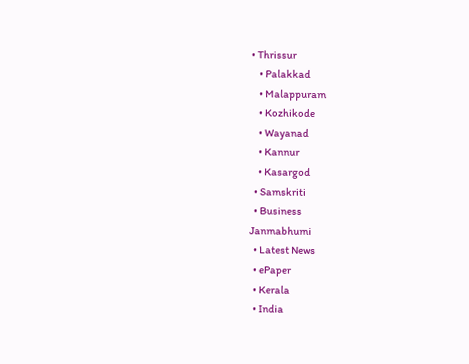• Thrissur
    • Palakkad
    • Malappuram
    • Kozhikode
    • Wayanad
    • Kannur
    • Kasargod
  • Samskriti
  • Business
Janmabhumi
  • Latest News
  • ePaper
  • Kerala
  • India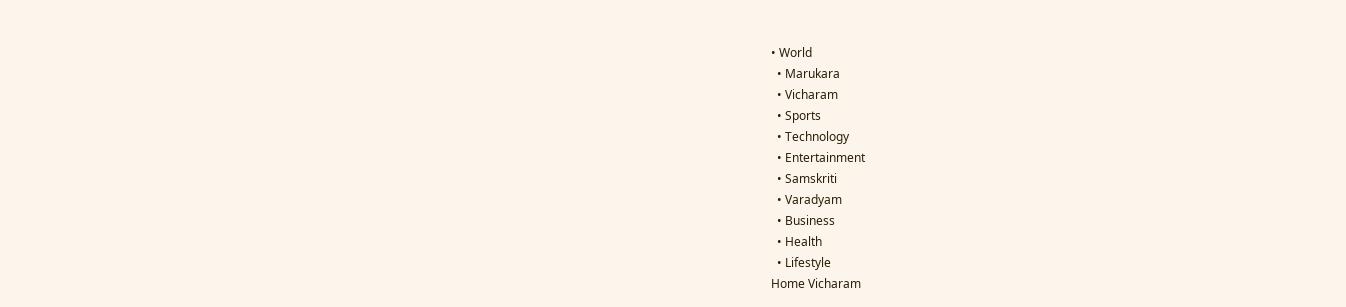• World
  • Marukara
  • Vicharam
  • Sports
  • Technology
  • Entertainment
  • Samskriti
  • Varadyam
  • Business
  • Health
  • Lifestyle
Home Vicharam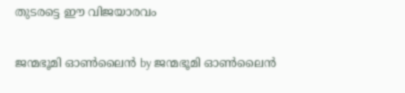തുടരട്ടെ ഈ വിജയാരവം

ജന്മഭൂമി ഓണ്‍ലൈന്‍ by ജന്മഭൂമി ഓണ്‍ലൈന്‍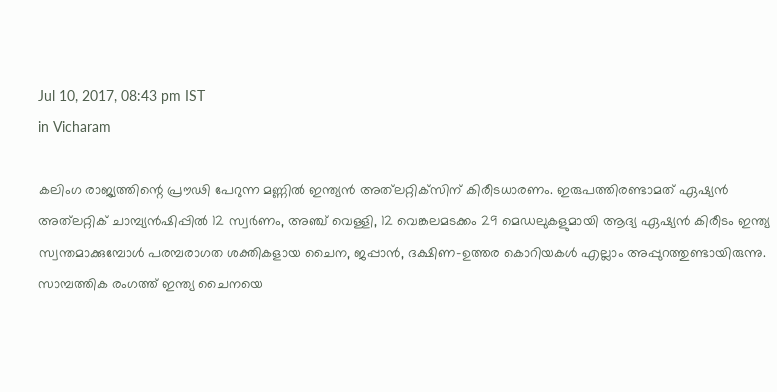Jul 10, 2017, 08:43 pm IST
in Vicharam

കലിംഗ രാജ്യത്തിന്റെ പ്രൗഢി പേറുന്ന മണ്ണില്‍ ഇന്ത്യന്‍ അത്‌ലറ്റിക്‌സിന് കിരീടധാരണം. ഇരുപത്തിരണ്ടാമത് ഏഷ്യന്‍ അത്‌ലറ്റിക് ചാമ്പ്യന്‍ഷിപ്പില്‍ 12 സ്വര്‍ണം, അഞ്ച് വെള്ളി, 12 വെങ്കലമടക്കം 29 മെഡലുകളുമായി ആദ്യ ഏഷ്യന്‍ കിരീടം ഇന്ത്യ സ്വന്തമാക്കുമ്പോള്‍ പരമ്പരാഗത ശക്തികളായ ചൈന, ജപ്പാന്‍, ദക്ഷിണ-ഉത്തര കൊറിയകള്‍ എല്ലാം അപ്പുറത്തുണ്ടായിരുന്നു. സാമ്പത്തിക രംഗത്ത് ഇന്ത്യ ചൈനയെ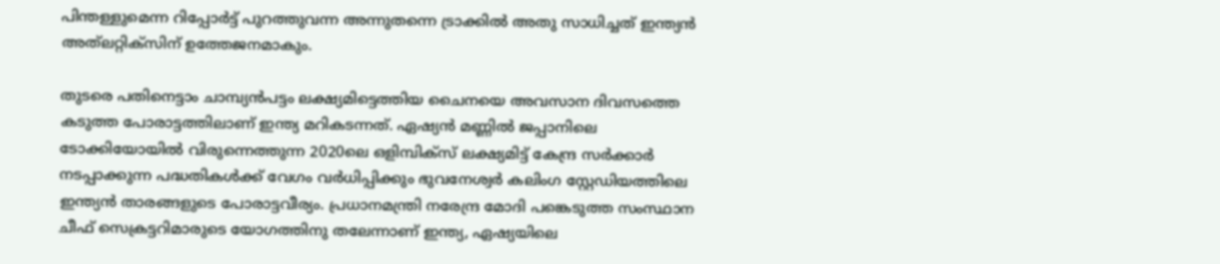പിന്തള്ളുമെന്ന റിപ്പോര്‍ട്ട് പുറത്തുവന്ന അന്നുതന്നെ ട്രാക്കില്‍ അതു സാധിച്ചത് ഇന്ത്യന്‍ അത്‌ലറ്റിക്‌സിന് ഉത്തേജനമാകും.

തുടരെ പതിനെട്ടാം ചാമ്പ്യന്‍പട്ടം ലക്ഷ്യമിട്ടെത്തിയ ചൈനയെ അവസാന ദിവസത്തെ കടുത്ത പോരാട്ടത്തിലാണ് ഇന്ത്യ മറികടന്നത്. ഏഷ്യന്‍ മണ്ണില്‍ ജപ്പാനിലെ ടോക്കിയോയില്‍ വിരുന്നെത്തുന്ന 2020ലെ ഒളിമ്പിക്‌സ് ലക്ഷ്യമിട്ട് കേന്ദ്ര സര്‍ക്കാര്‍ നടപ്പാക്കുന്ന പദ്ധതികള്‍ക്ക് വേഗം വര്‍ധിപ്പിക്കും ഭുവനേശ്വര്‍ കലിംഗ സ്റ്റേഡിയത്തിലെ ഇന്ത്യന്‍ താരങ്ങളുടെ പോരാട്ടവീര്യം. പ്രധാനമന്ത്രി നരേന്ദ്ര മോദി പങ്കെടുത്ത സംസ്ഥാന ചീഫ് സെക്രട്ടറിമാരുടെ യോഗത്തിനു തലേന്നാണ് ഇന്ത്യ, ഏഷ്യയിലെ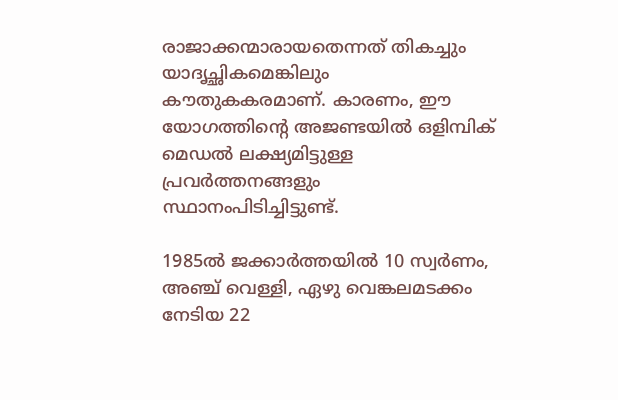രാജാക്കന്മാരായതെന്നത് തികച്ചും യാദൃച്ഛികമെങ്കിലും കൗതുകകരമാണ്. കാരണം, ഈ യോഗത്തിന്റെ അജണ്ടയില്‍ ഒളിമ്പിക് മെഡല്‍ ലക്ഷ്യമിട്ടുള്ള പ്രവര്‍ത്തനങ്ങളും സ്ഥാനംപിടിച്ചിട്ടുണ്ട്.

1985ല്‍ ജക്കാര്‍ത്തയില്‍ 10 സ്വര്‍ണം, അഞ്ച് വെള്ളി, ഏഴു വെങ്കലമടക്കം നേടിയ 22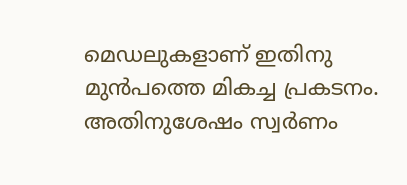മെഡലുകളാണ് ഇതിനു മുന്‍പത്തെ മികച്ച പ്രകടനം. അതിനുശേഷം സ്വര്‍ണം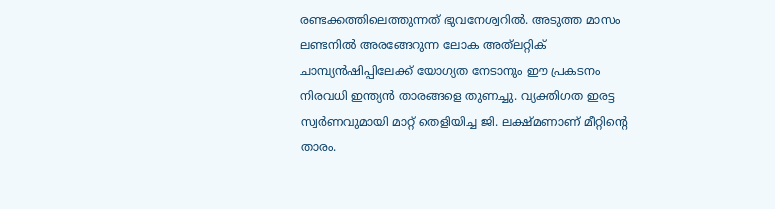രണ്ടക്കത്തിലെത്തുന്നത് ഭുവനേശ്വറില്‍. അടുത്ത മാസം ലണ്ടനില്‍ അരങ്ങേറുന്ന ലോക അത്‌ലറ്റിക് ചാമ്പ്യന്‍ഷിപ്പിലേക്ക് യോഗ്യത നേടാനും ഈ പ്രകടനം നിരവധി ഇന്ത്യന്‍ താരങ്ങളെ തുണച്ചു. വ്യക്തിഗത ഇരട്ട സ്വര്‍ണവുമായി മാറ്റ് തെളിയിച്ച ജി. ലക്ഷ്മണാണ് മീറ്റിന്റെ താരം.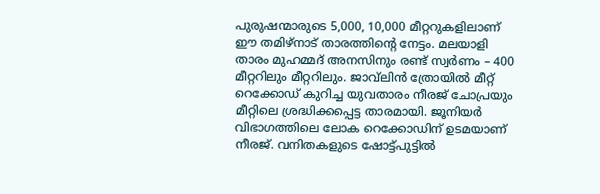പുരുഷന്മാരുടെ 5,000, 10,000 മീറ്ററുകളിലാണ് ഈ തമിഴ്‌നാട് താരത്തിന്റെ നേട്ടം. മലയാളി താരം മുഹമ്മദ് അനസിനും രണ്ട് സ്വര്‍ണം – 400 മീറ്ററിലും മീറ്ററിലും. ജാവ്‌ലിന്‍ ത്രോയില്‍ മീറ്റ് റെക്കോഡ് കുറിച്ച യുവതാരം നീരജ് ചോപ്രയും മീറ്റിലെ ശ്രദ്ധിക്കപ്പെട്ട താരമായി. ജൂനിയര്‍ വിഭാഗത്തിലെ ലോക റെക്കോഡിന് ഉടമയാണ് നീരജ്. വനിതകളുടെ ഷോട്ട്പുട്ടില്‍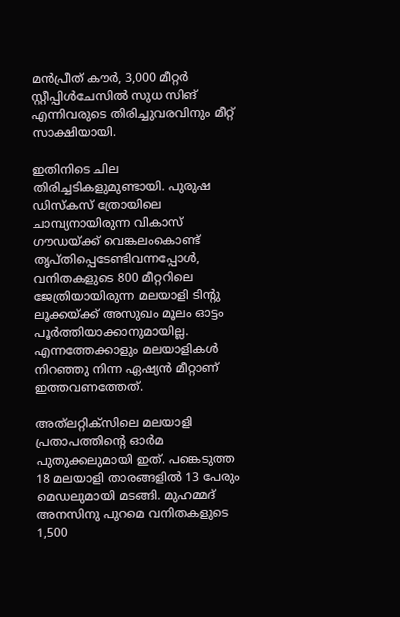മന്‍പ്രീത് കൗര്‍, 3,000 മീറ്റര്‍ സ്റ്റീപ്പിള്‍ചേസില്‍ സുധ സിങ് എന്നിവരുടെ തിരിച്ചുവരവിനും മീറ്റ് സാക്ഷിയായി.

ഇതിനിടെ ചില തിരിച്ചടികളുമുണ്ടായി. പുരുഷ ഡിസ്‌കസ് ത്രോയിലെ ചാമ്പ്യനായിരുന്ന വികാസ് ഗൗഡയ്‌ക്ക് വെങ്കലംകൊണ്ട് തൃപ്തിപ്പെടേണ്ടിവന്നപ്പോള്‍, വനിതകളുടെ 800 മീറ്ററിലെ ജേത്രിയായിരുന്ന മലയാളി ടിന്റു ലൂക്കയ്‌ക്ക് അസുഖം മൂലം ഓട്ടം പൂര്‍ത്തിയാക്കാനുമായില്ല. എന്നത്തേക്കാളും മലയാളികള്‍ നിറഞ്ഞു നിന്ന ഏഷ്യന്‍ മീറ്റാണ് ഇത്തവണത്തേത്.

അത്‌ലറ്റിക്‌സിലെ മലയാളി പ്രതാപത്തിന്റെ ഓര്‍മ പുതുക്കലുമായി ഇത്. പങ്കെടുത്ത 18 മലയാളി താരങ്ങളില്‍ 13 പേരും മെഡലുമായി മടങ്ങി. മുഹമ്മദ് അനസിനു പുറമെ വനിതകളുടെ 1,500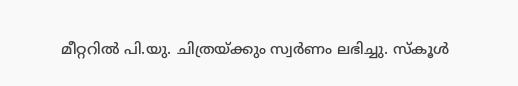മീറ്ററില്‍ പി.യു. ചിത്രയ്‌ക്കും സ്വര്‍ണം ലഭിച്ചു. സ്‌കൂള്‍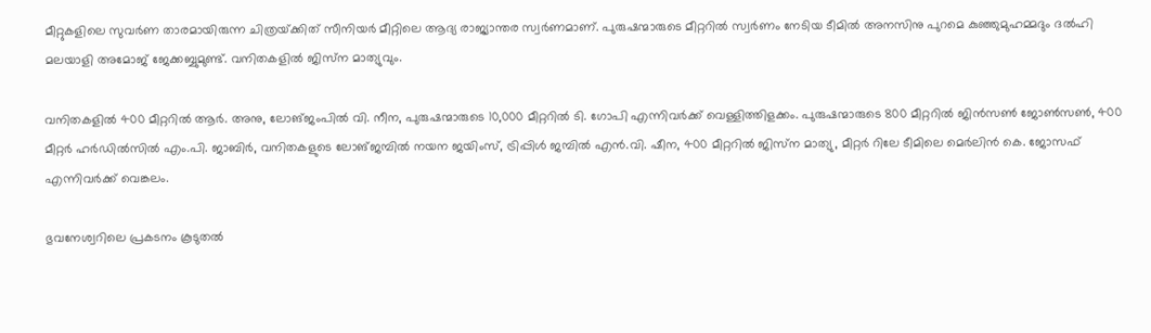മീറ്റുകളിലെ സുവര്‍ണ താരമായിരുന്ന ചിത്രയ്‌ക്കിത് സീനിയര്‍ മീറ്റിലെ ആദ്യ രാജ്യാന്തര സ്വര്‍ണമാണ്. പുരുഷന്മാരുടെ മീറ്ററില്‍ സ്വര്‍ണം നേടിയ ടീമില്‍ അനസിനു പുറമെ കുഞ്ഞുമുഹമ്മദും ദല്‍ഹി മലയാളി അമോജ് ജേക്കബ്ബുമുണ്ട്. വനിതകളില്‍ ജിസ്‌ന മാത്യുവും.

വനിതകളില്‍ 400 മീറ്ററില്‍ ആര്‍. അനു, ലോങ്ജംപില്‍ വി. നീന, പുരുഷന്മാരുടെ 10,000 മീറ്ററില്‍ ടി. ഗോപി എന്നിവര്‍ക്ക് വെള്ളിത്തിളക്കം. പുരുഷന്മാരുടെ 800 മീറ്ററില്‍ ജിന്‍സണ്‍ ജോണ്‍സണ്‍, 400 മീറ്റര്‍ ഹര്‍ഡില്‍സില്‍ എം.പി. ജാബിര്‍, വനിതകളുടെ ലോങ്ജമ്പില്‍ നയന ജയിംസ്, ട്രിപ്പിള്‍ ജമ്പില്‍ എന്‍.വി. ഷീന, 400 മീറ്ററില്‍ ജിസ്‌ന മാത്യു, മീറ്റര്‍ റിലേ ടീമിലെ മെര്‍ലിന്‍ കെ. ജോസഫ് എന്നിവര്‍ക്ക് വെങ്കലം.

ഭുവനേശ്വറിലെ പ്രകടനം കൂടുതല്‍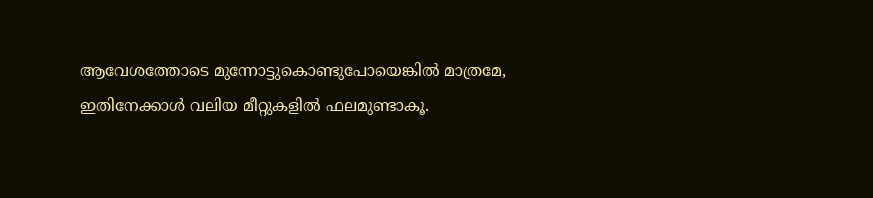ആവേശത്തോടെ മുന്നോട്ടുകൊണ്ടുപോയെങ്കില്‍ മാത്രമേ, ഇതിനേക്കാള്‍ വലിയ മീറ്റുകളില്‍ ഫലമുണ്ടാകൂ.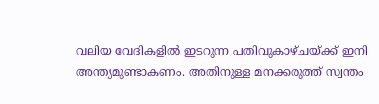വലിയ വേദികളില്‍ ഇടറുന്ന പതിവുകാഴ്ചയ്‌ക്ക് ഇനി അന്ത്യമുണ്ടാകണം. അതിനുള്ള മനക്കരുത്ത് സ്വന്തം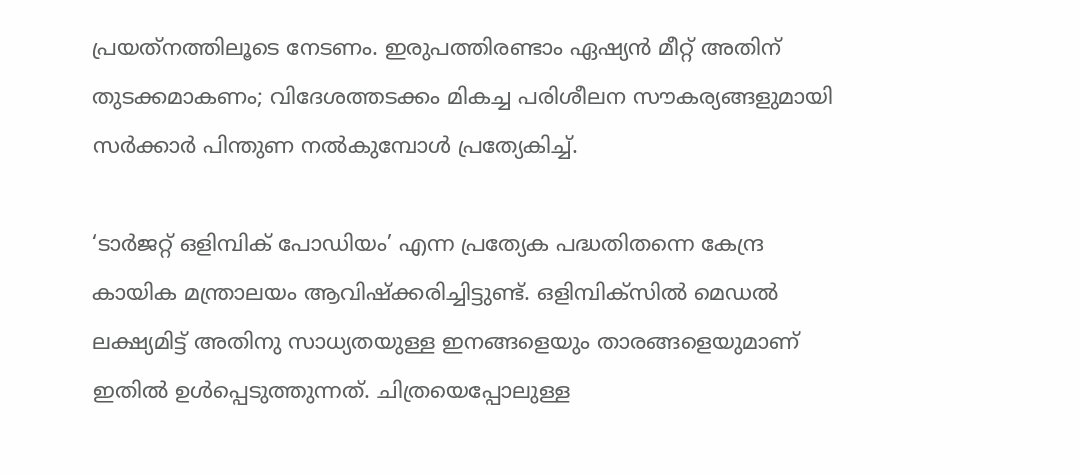പ്രയത്‌നത്തിലൂടെ നേടണം. ഇരുപത്തിരണ്ടാം ഏഷ്യന്‍ മീറ്റ് അതിന് തുടക്കമാകണം; വിദേശത്തടക്കം മികച്ച പരിശീലന സൗകര്യങ്ങളുമായി സര്‍ക്കാര്‍ പിന്തുണ നല്‍കുമ്പോള്‍ പ്രത്യേകിച്ച്.

‘ടാര്‍ജറ്റ് ഒളിമ്പിക് പോഡിയം’ എന്ന പ്രത്യേക പദ്ധതിതന്നെ കേന്ദ്ര കായിക മന്ത്രാലയം ആവിഷ്‌ക്കരിച്ചിട്ടുണ്ട്. ഒളിമ്പിക്‌സില്‍ മെഡല്‍ ലക്ഷ്യമിട്ട് അതിനു സാധ്യതയുള്ള ഇനങ്ങളെയും താരങ്ങളെയുമാണ് ഇതില്‍ ഉള്‍പ്പെടുത്തുന്നത്. ചിത്രയെപ്പോലുള്ള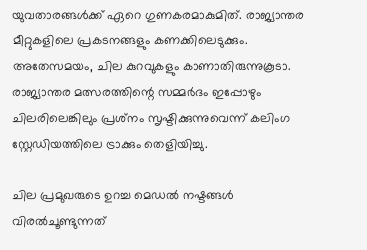യുവതാരങ്ങള്‍ക്ക് ഏറെ ഗുണകരമാകുമിത്. രാജ്യാന്തര മീറ്റുകളിലെ പ്രകടനങ്ങളും കണക്കിലെടുക്കും. അതേസമയം, ചില കുറവുകളും കാണാതിരുന്നുകൂടാ. രാജ്യാന്തര മത്സരത്തിന്റെ സമ്മര്‍ദം ഇപ്പോഴും ചിലരിലെങ്കിലും പ്രശ്‌നം സൃഷ്ടിക്കുന്നുവെന്ന് കലിംഗ സ്റ്റേഡിയത്തിലെ ട്രാക്കും തെളിയിച്ചു.

ചില പ്രമുഖരുടെ ഉറച്ച മെഡല്‍ നഷ്ടങ്ങള്‍ വിരല്‍ചൂണ്ടുന്നത്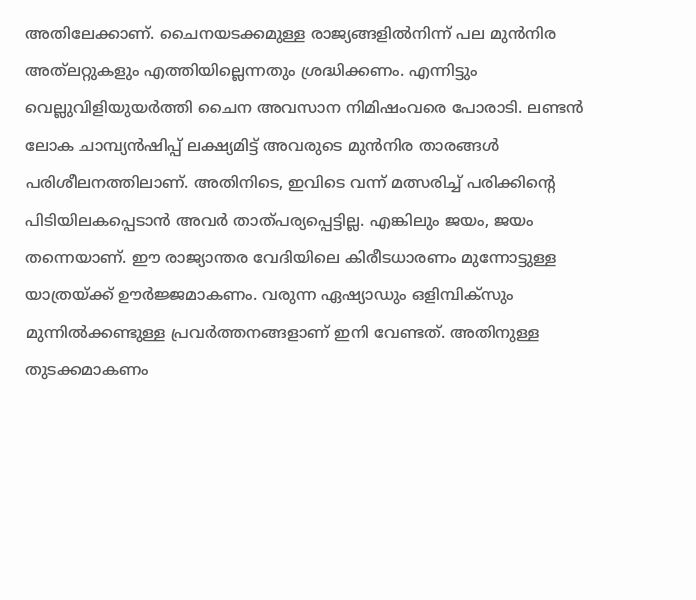അതിലേക്കാണ്. ചൈനയടക്കമുള്ള രാജ്യങ്ങളില്‍നിന്ന് പല മുന്‍നിര അത്‌ലറ്റുകളും എത്തിയില്ലെന്നതും ശ്രദ്ധിക്കണം. എന്നിട്ടും വെല്ലുവിളിയുയര്‍ത്തി ചൈന അവസാന നിമിഷംവരെ പോരാടി. ലണ്ടന്‍ ലോക ചാമ്പ്യന്‍ഷിപ്പ് ലക്ഷ്യമിട്ട് അവരുടെ മുന്‍നിര താരങ്ങള്‍ പരിശീലനത്തിലാണ്. അതിനിടെ, ഇവിടെ വന്ന് മത്സരിച്ച് പരിക്കിന്റെ പിടിയിലകപ്പെടാന്‍ അവര്‍ താത്പര്യപ്പെട്ടില്ല. എങ്കിലും ജയം, ജയം തന്നെയാണ്. ഈ രാജ്യാന്തര വേദിയിലെ കിരീടധാരണം മുന്നോട്ടുള്ള യാത്രയ്‌ക്ക് ഊര്‍ജ്ജമാകണം. വരുന്ന ഏഷ്യാഡും ഒളിമ്പിക്‌സും മുന്നില്‍ക്കണ്ടുള്ള പ്രവര്‍ത്തനങ്ങളാണ് ഇനി വേണ്ടത്. അതിനുള്ള തുടക്കമാകണം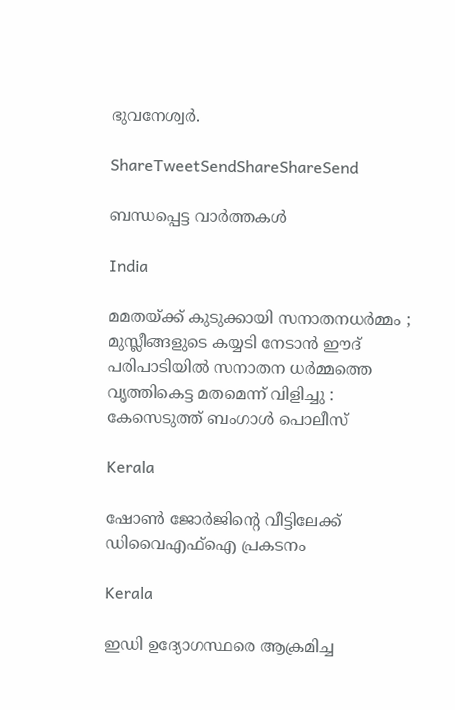ഭുവനേശ്വര്‍.

ShareTweetSendShareShareSend

ബന്ധപ്പെട്ട വാര്‍ത്തകള്‍

India

മമതയ്‌ക്ക് കുടുക്കായി സനാതനധർമ്മം ; മുസ്ലീങ്ങളുടെ കയ്യടി നേടാൻ ഈദ് പരിപാടിയിൽ സനാതന ധർമ്മത്തെ വൃത്തികെട്ട മതമെന്ന് വിളിച്ചു : കേസെടുത്ത് ബംഗാൾ പൊലീസ്

Kerala

ഷോണ്‍ ജോര്‍ജിന്റെ വീട്ടിലേക്ക് ഡിവൈഎഫ്ഐ പ്രകടനം

Kerala

ഇഡി ഉദ്യോഗസ്ഥരെ ആക്രമിച്ച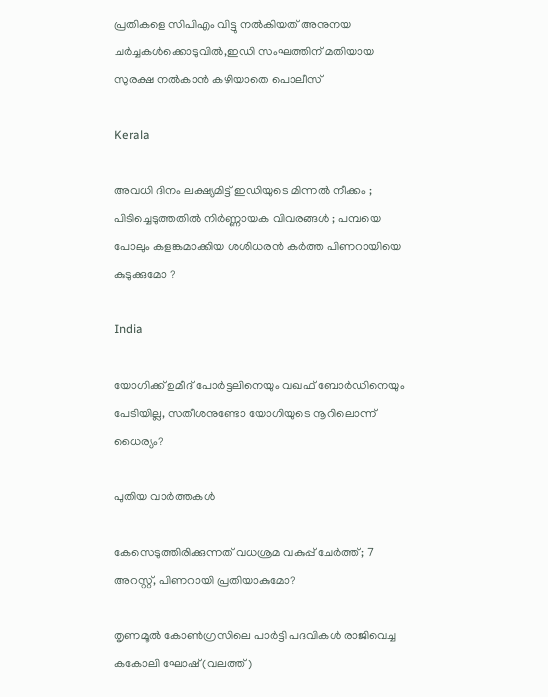പ്രതികളെ സിപിഎം വിട്ടു നല്‍കിയത് അനുനയ ചര്‍ച്ചകള്‍ക്കൊടുവില്‍,ഇഡി സംഘത്തിന് മതിയായ സുരക്ഷ നല്‍കാന്‍ കഴിയാതെ പൊലീസ്

Kerala

അവധി ദിനം ലക്ഷ്യമിട്ട് ഇഡിയുടെ മിന്നൽ നീക്കം ; പിടിച്ചെടുത്തതിൽ നിർണ്ണായക വിവരങ്ങൾ ; പമ്പയെ പോലും കളങ്കമാക്കിയ ശശിധരൻ കർത്ത പിണറായിയെ കുടുക്കുമോ ?

India

യോഗിക്ക് ഉമീദ് പോര്‍ട്ടലിനെയും വഖഫ് ബോര്‍ഡിനെയും പേടിയില്ല, സതീശനുണ്ടോ യോഗിയുടെ നൂറിലൊന്ന് ധൈര്യം?

പുതിയ വാര്‍ത്തകള്‍

കേസെടുത്തിരിക്കുന്നത് വധശ്രമ വകുപ്പ് ചേർത്ത്; 7 അറസ്റ്റ്, പിണറായി പ്രതിയാകുമോ?

തൃണമൂല്‍ കോണ്‍ഗ്രസിലെ പാര്‍ട്ടി പദവികള്‍ രാജിവെച്ച കകോലി ഘോഷ് (വലത്ത്)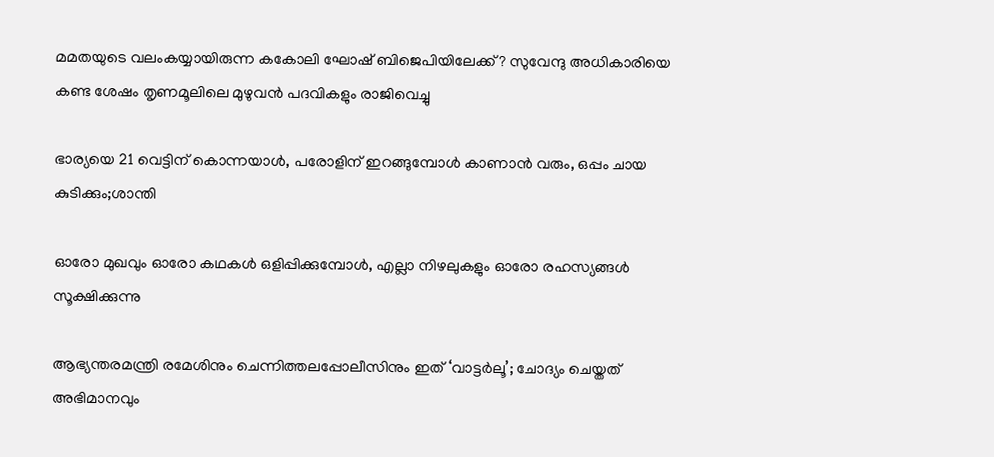മമതയുടെ വലംകയ്യായിരുന്ന കകോലി ഘോഷ് ബിജെപിയിലേക്ക്? സുവേന്ദു അധികാരിയെ കണ്ട ശേഷം തൃണമൂലിലെ മുഴുവന്‍ പദവികളും രാജിവെച്ചു

ഭാര്യയെ 21 വെട്ടിന് കൊന്നയാള്‍, പരോളിന് ഇറങ്ങുമ്പോള്‍ കാണാന്‍ വരും, ഒപ്പം ചായ കുടിക്കും;ശാന്തി

ഓരോ മുഖവും ഓരോ കഥകൾ ഒളിപ്പിക്കുമ്പോൾ, എല്ലാ നിഴലുകളും ഓരോ രഹസ്യങ്ങൾ സൂക്ഷിക്കുന്നു

ആഭ്യന്തരമന്ത്രി രമേശിനും ചെന്നിത്തലപ്പോലീസിനും ഇത് ‘വാട്ടർലൂ’; ചോദ്യം ചെയ്തത് അഭിമാനവും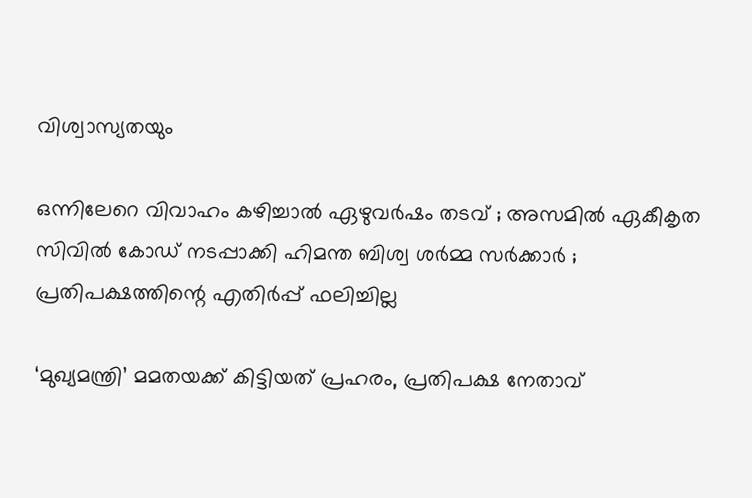വിശ്വാസ്യതയും

ഒന്നിലേറെ വിവാഹം കഴിച്ചാൽ ഏഴുവർഷം തടവ് ; അസമിൽ ഏകീകൃത സിവിൽ കോഡ് നടപ്പാക്കി ഹിമന്ത ബിശ്വ ശർമ്മ സർക്കാർ ; പ്രതിപക്ഷത്തിന്റെ എതിർപ്പ് ഫലിച്ചില്ല

‘മുഖ്യമന്ത്രി’ മമതയക്ക് കിട്ടിയത് പ്രഹരം, പ്രതിപക്ഷ നേതാവ്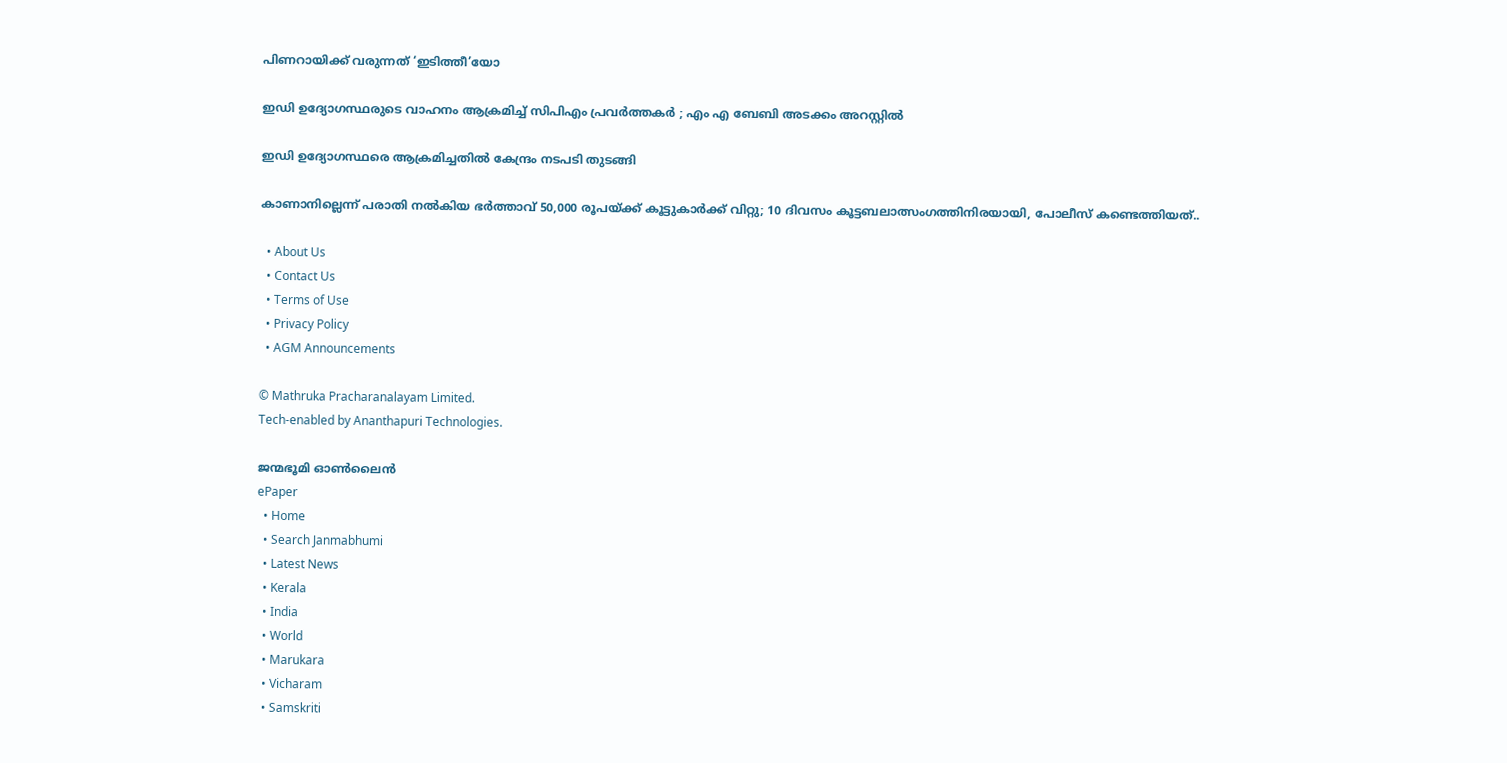പിണറായിക്ക് വരുന്നത് ‘ഇടിത്തീ’യോ

ഇഡി ഉദ്യോഗസ്ഥരുടെ വാഹനം ആക്രമിച്ച് സിപിഎം പ്രവർത്തകർ ; എം എ ബേബി അടക്കം അറസ്റ്റിൽ

ഇഡി ഉദ്യോഗസ്ഥരെ ആക്രമിച്ചതിൽ കേന്ദ്രം നടപടി തുടങ്ങി

കാണാനില്ലെന്ന് പരാതി നൽകിയ ഭർത്താവ് 50,000 രൂപയ്‌ക്ക് കൂട്ടുകാർക്ക് വിറ്റു; 10 ദിവസം കൂട്ടബലാത്സംഗത്തിനിരയായി, പോലീസ് കണ്ടെത്തിയത്..

  • About Us
  • Contact Us
  • Terms of Use
  • Privacy Policy
  • AGM Announcements

© Mathruka Pracharanalayam Limited.
Tech-enabled by Ananthapuri Technologies.

ജന്മഭൂമി ഓണ്‍ലൈന്‍
ePaper
  • Home
  • Search Janmabhumi
  • Latest News
  • Kerala
  • India
  • World
  • Marukara
  • Vicharam
  • Samskriti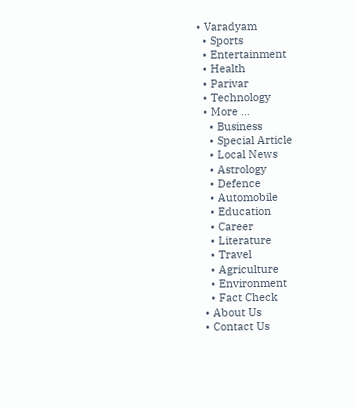• Varadyam
  • Sports
  • Entertainment
  • Health
  • Parivar
  • Technology
  • More …
    • Business
    • Special Article
    • Local News
    • Astrology
    • Defence
    • Automobile
    • Education
    • Career
    • Literature
    • Travel
    • Agriculture
    • Environment
    • Fact Check
  • About Us
  • Contact Us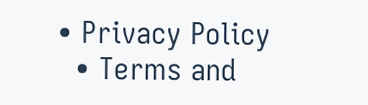• Privacy Policy
  • Terms and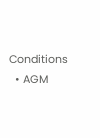Conditions
  • AGM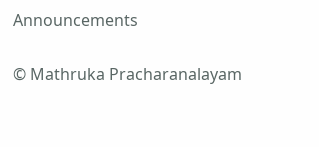Announcements

© Mathruka Pracharanalayam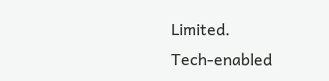Limited.
Tech-enabled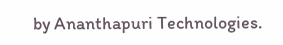by Ananthapuri Technologies.